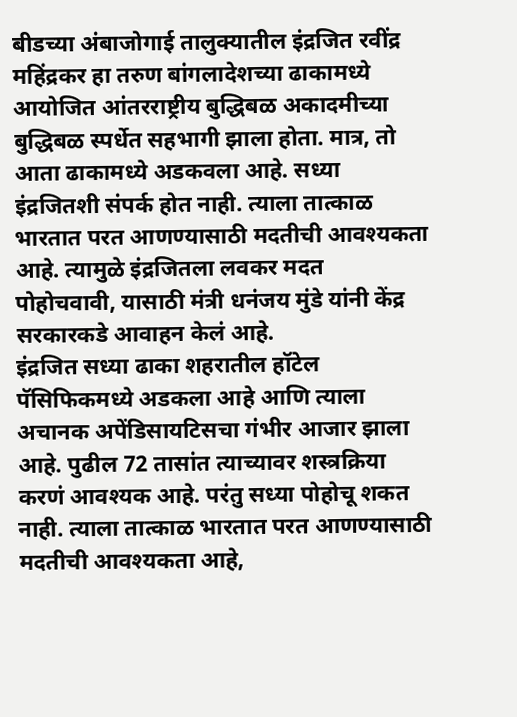बीडच्या अंबाजोगाई तालुक्यातील इंद्रजित रवींद्र महिंद्रकर हा तरुण बांगलादेशच्या ढाकामध्ये आयोजित आंतरराष्ट्रीय बुद्धिबळ अकादमीच्या बुद्धिबळ स्पर्धेत सहभागी झाला होता. मात्र, तो आता ढाकामध्ये अडकवला आहे. सध्या इंद्रजितशी संपर्क होत नाही. त्याला तात्काळ भारतात परत आणण्यासाठी मदतीची आवश्यकता आहे. त्यामुळे इंद्रजितला लवकर मदत पोहोचवावी, यासाठी मंत्री धनंजय मुंडे यांनी केंद्र सरकारकडे आवाहन केलं आहे.
इंद्रजित सध्या ढाका शहरातील हॉटेल पॅसिफिकमध्ये अडकला आहे आणि त्याला अचानक अपेंडिसायटिसचा गंभीर आजार झाला आहे. पुढील 72 तासांत त्याच्यावर शस्त्रक्रिया करणं आवश्यक आहे. परंतु सध्या पोहोचू शकत नाही. त्याला तात्काळ भारतात परत आणण्यासाठी मदतीची आवश्यकता आहे,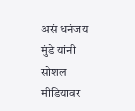असं धनंजय मुंडे यांनी सोशल मीडियावर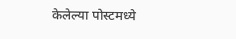केलेल्या पोस्टमध्ये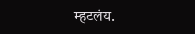म्हटलंय.